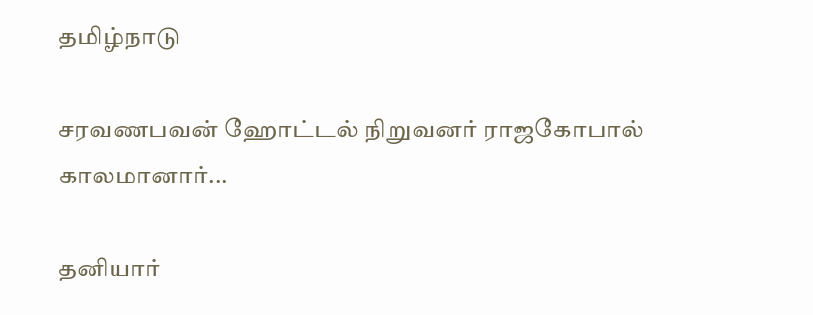தமிழ்நாடு

சரவணபவன் ஹோட்டல் நிறுவனர் ராஜகோபால் காலமானார்...

தனியார்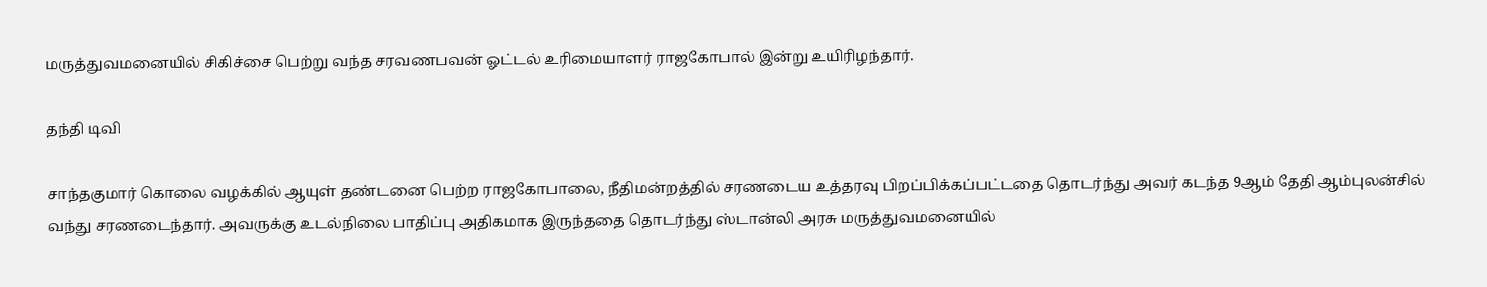மருத்துவமனையில் சிகிச்சை பெற்று வந்த சரவணபவன் ஓட்டல் உரிமையாளர் ராஜகோபால் இன்று உயிரிழந்தார்.

தந்தி டிவி

சாந்தகுமார் கொலை வழக்கில் ஆயுள் தண்டனை பெற்ற ராஜகோபாலை, நீதிமன்றத்தில் சரணடைய உத்தரவு பிறப்பிக்கப்பட்டதை தொடர்ந்து அவர் கடந்த 9ஆம் தேதி ஆம்புலன்சில் வந்து சரணடைந்தார். அவருக்கு உடல்நிலை பாதிப்பு அதிகமாக இருந்ததை தொடர்ந்து ஸ்டான்லி அரசு மருத்துவமனையில்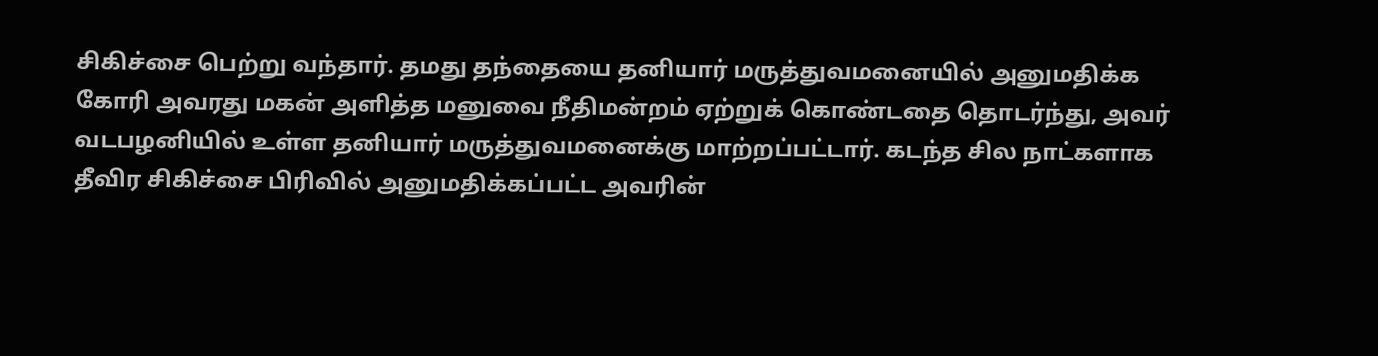சிகிச்சை பெற்று வந்தார். தமது தந்தையை தனியார் மருத்துவமனையில் அனுமதிக்க கோரி அவரது மகன் அளித்த மனுவை நீதிமன்றம் ஏற்றுக் கொண்டதை தொடர்ந்து, அவர் வடபழனியில் உள்ள தனியார் மருத்துவமனைக்கு மாற்றப்பட்டார். கடந்த சில நாட்களாக தீவிர சிகிச்சை பிரிவில் அனுமதிக்கப்பட்ட அவரின்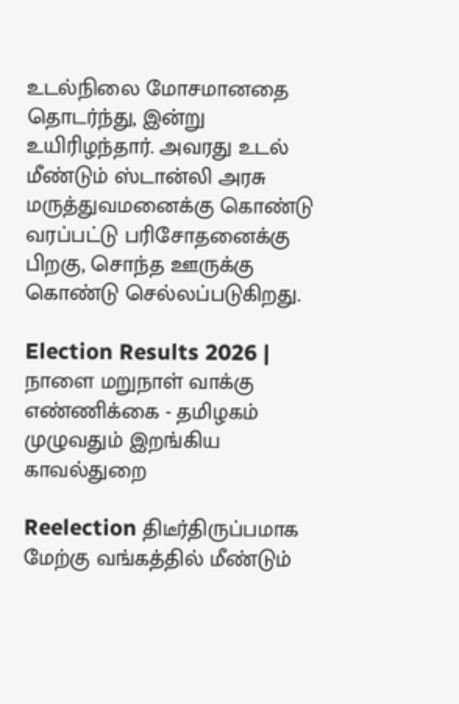உடல்நிலை மோசமானதை தொடர்ந்து, இன்று உயிரிழந்தார். அவரது உடல் மீண்டும் ஸ்டான்லி அரசு மருத்துவமனைக்கு கொண்டு வரப்பட்டு பரிசோதனைக்கு பிறகு, சொந்த ஊருக்கு கொண்டு செல்லப்படுகிறது.

Election Results 2026 | நாளை மறுநாள் வாக்கு எண்ணிக்கை - தமிழகம் முழுவதும் இறங்கிய காவல்துறை

Reelection திடீர்திருப்பமாக மேற்கு வங்கத்தில் மீண்டும்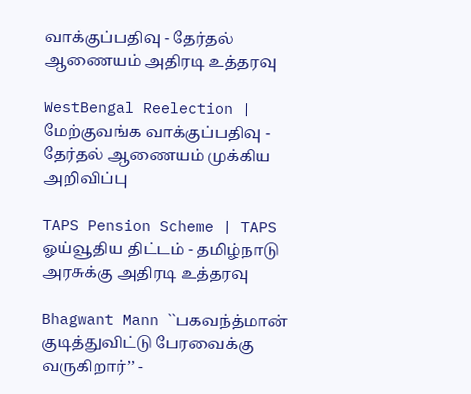வாக்குப்பதிவு - தேர்தல் ஆணையம் அதிரடி உத்தரவு

WestBengal Reelection | மேற்குவங்க வாக்குப்பதிவு - தேர்தல் ஆணையம் முக்கிய அறிவிப்பு

TAPS Pension Scheme | TAPS ஓய்வூதிய திட்டம் - தமிழ்நாடு அரசுக்கு அதிரடி உத்தரவு

Bhagwant Mann ``பகவந்த்மான் குடித்துவிட்டு பேரவைக்கு வருகிறார்’’ -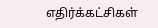எதிர்க்கட்சிகள்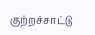குற்றச்சாட்டு